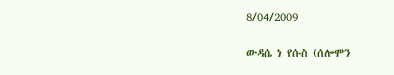8/04/2009

ውዳሴ ነ የሱስ (ሰሎሞን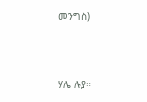መንግስ)



ሃሌ ሉያ።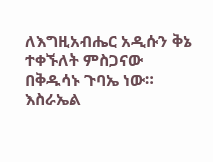ለእግዚአብሔር አዲሱን ቅኔ ተቀኙለት ምስጋናው በቅዱሳኑ ጉባኤ ነው።
እስራኤል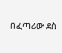በፈጣሪው ደስ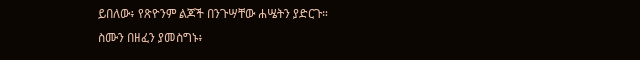ይበለው፥ የጽዮንም ልጆች በንጉሣቸው ሐሤትን ያድርጉ።
ስሙን በዘፈን ያመስግኑ፥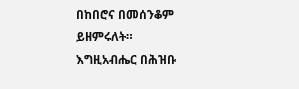በከበሮና በመሰንቆም ይዘምሩለት።
እግዚአብሔር በሕዝቡ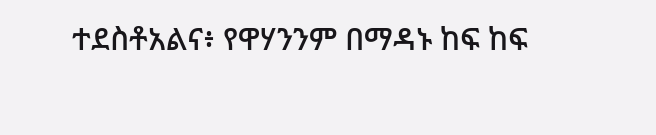ተደስቶአልና፥ የዋሃንንም በማዳኑ ከፍ ከፍ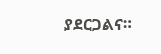ያደርጋልና።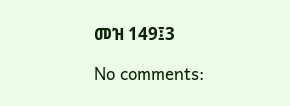መዝ 149፤3

No comments: